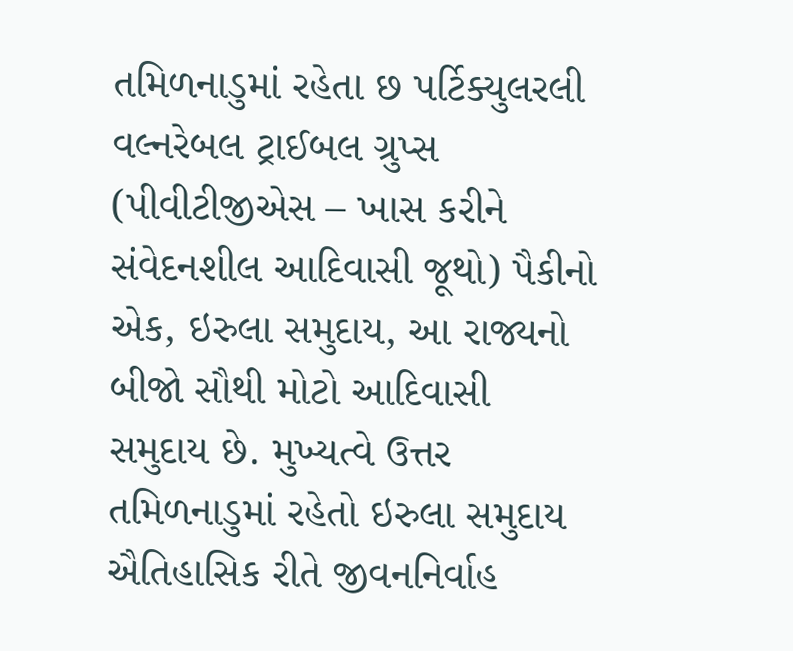તમિળનાડુમાં રહેતા છ પર્ટિક્યુલરલી વલ્નરેબલ ટ્રાઈબલ ગ્રુપ્સ (પીવીટીજીએસ – ખાસ કરીને સંવેદનશીલ આદિવાસી જૂથો) પૈકીનો એક, ઇરુલા સમુદાય, આ રાજ્યનો બીજો સૌથી મોટો આદિવાસી સમુદાય છે. મુખ્યત્વે ઉત્તર તમિળનાડુમાં રહેતો ઇરુલા સમુદાય ઐતિહાસિક રીતે જીવનનિર્વાહ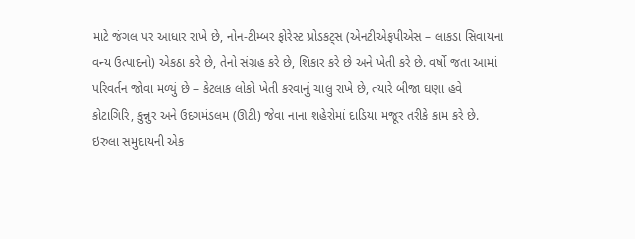માટે જંગલ પર આધાર રાખે છે, નોન-ટીમ્બર ફોરેસ્ટ પ્રોડકટ્સ (એનટીએફપીએસ – લાકડા સિવાયના વન્ય ઉત્પાદનો) એકઠા કરે છે, તેનો સંગ્રહ કરે છે, શિકાર કરે છે અને ખેતી કરે છે. વર્ષો જતા આમાં પરિવર્તન જોવા મળ્યું છે – કેટલાક લોકો ખેતી કરવાનું ચાલુ રાખે છે, ત્યારે બીજા ઘણા હવે કોટાગિરિ, કુન્નુર અને ઉદગમંડલમ (ઊટી) જેવા નાના શહેરોમાં દાડિયા મજૂર તરીકે કામ કરે છે.
ઇરુલા સમુદાયની એક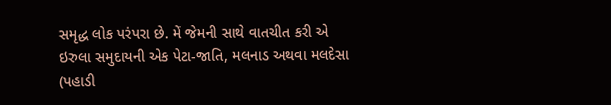સમૃદ્ધ લોક પરંપરા છે. મેં જેમની સાથે વાતચીત કરી એ ઇરુલા સમુદાયની એક પેટા-જાતિ, મલનાડ અથવા મલદેસા (પહાડી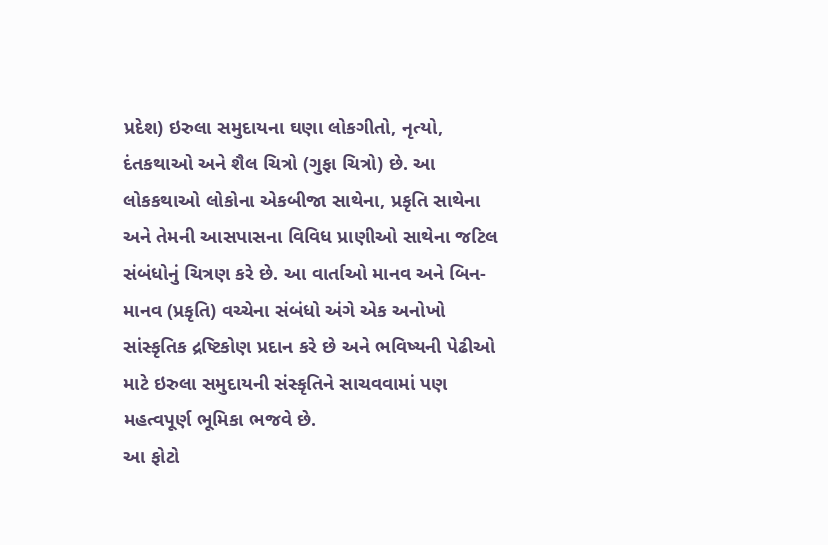પ્રદેશ) ઇરુલા સમુદાયના ઘણા લોકગીતો, નૃત્યો, દંતકથાઓ અને શૈલ ચિત્રો (ગુફા ચિત્રો) છે. આ લોકકથાઓ લોકોના એકબીજા સાથેના, પ્રકૃતિ સાથેના અને તેમની આસપાસના વિવિધ પ્રાણીઓ સાથેના જટિલ સંબંધોનું ચિત્રણ કરે છે. આ વાર્તાઓ માનવ અને બિન-માનવ (પ્રકૃતિ) વચ્ચેના સંબંધો અંગે એક અનોખો સાંસ્કૃતિક દ્રષ્ટિકોણ પ્રદાન કરે છે અને ભવિષ્યની પેઢીઓ માટે ઇરુલા સમુદાયની સંસ્કૃતિને સાચવવામાં પણ મહત્વપૂર્ણ ભૂમિકા ભજવે છે.
આ ફોટો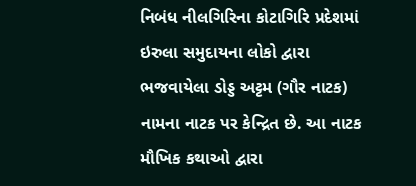નિબંધ નીલગિરિના કોટાગિરિ પ્રદેશમાં ઇરુલા સમુદાયના લોકો દ્વારા ભજવાયેલા ડોડ્ડ અટ્ટમ (ગૌર નાટક) નામના નાટક પર કેન્દ્રિત છે. આ નાટક મૌખિક કથાઓ દ્વારા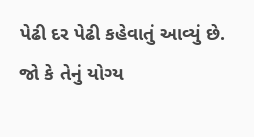પેઢી દર પેઢી કહેવાતું આવ્યું છે. જો કે તેનું યોગ્ય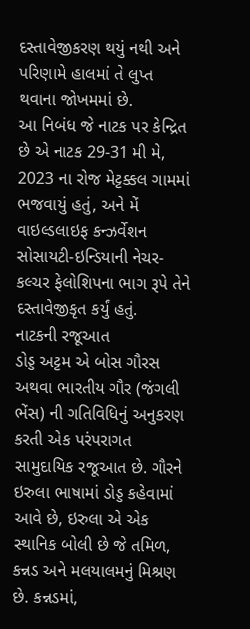દસ્તાવેજીકરણ થયું નથી અને પરિણામે હાલમાં તે લુપ્ત થવાના જોખમમાં છે.
આ નિબંધ જે નાટક પર કેન્દ્રિત છે એ નાટક 29-31 મી મે, 2023 ના રોજ મેટ્ટક્કલ ગામમાં ભજવાયું હતું, અને મેં વાઇલ્ડલાઇફ કન્ઝર્વેશન સોસાયટી-ઇન્ડિયાની નેચર-કલ્ચર ફેલોશિપના ભાગ રૂપે તેને દસ્તાવેજીકૃત કર્યું હતું.
નાટકની રજૂઆત
ડોડ્ડ અટ્ટમ એ બોસ ગૌરસ અથવા ભારતીય ગૌર (જંગલી ભેંસ) ની ગતિવિધિનું અનુકરણ કરતી એક પરંપરાગત સામુદાયિક રજૂઆત છે. ગૌરને ઇરુલા ભાષામાં ડોડ્ડ કહેવામાં આવે છે, ઇરુલા એ એક સ્થાનિક બોલી છે જે તમિળ, કન્નડ અને મલયાલમનું મિશ્રણ છે. કન્નડમાં,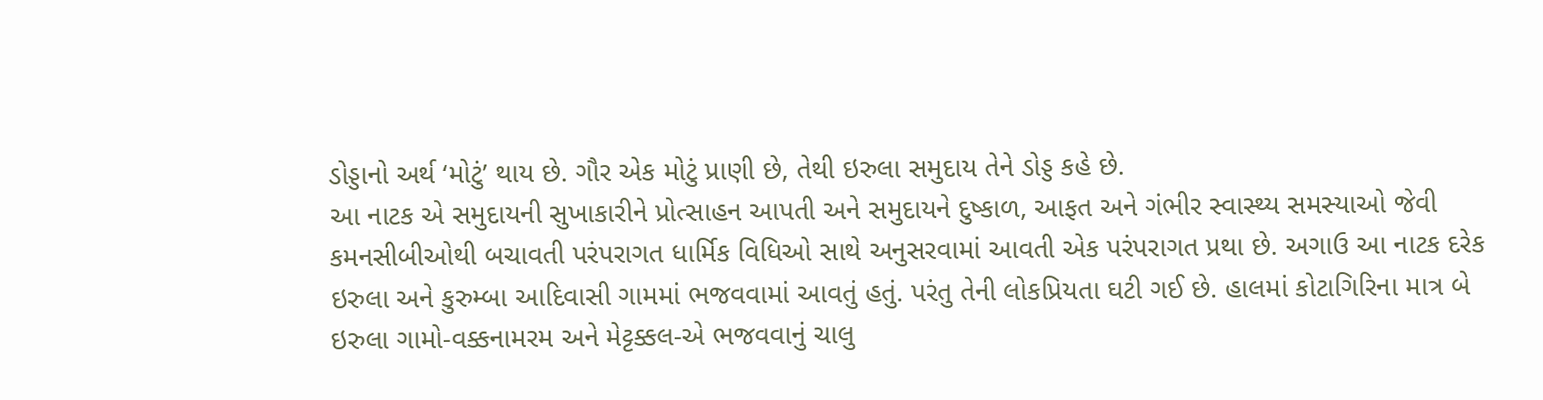ડોડ્ડાનો અર્થ ‘મોટું’ થાય છે. ગૌર એક મોટું પ્રાણી છે, તેથી ઇરુલા સમુદાય તેને ડોડ્ડ કહે છે.
આ નાટક એ સમુદાયની સુખાકારીને પ્રોત્સાહન આપતી અને સમુદાયને દુષ્કાળ, આફત અને ગંભીર સ્વાસ્થ્ય સમસ્યાઓ જેવી કમનસીબીઓથી બચાવતી પરંપરાગત ધાર્મિક વિધિઓ સાથે અનુસરવામાં આવતી એક પરંપરાગત પ્રથા છે. અગાઉ આ નાટક દરેક ઇરુલા અને કુરુમ્બા આદિવાસી ગામમાં ભજવવામાં આવતું હતું. પરંતુ તેની લોકપ્રિયતા ઘટી ગઈ છે. હાલમાં કોટાગિરિના માત્ર બે ઇરુલા ગામો-વક્કનામરમ અને મેટ્ટક્કલ-એ ભજવવાનું ચાલુ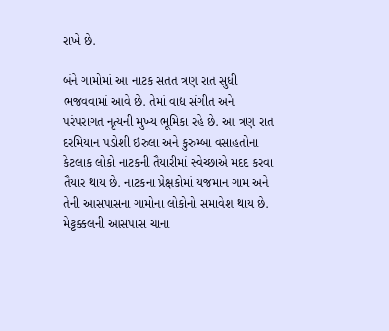રાખે છે.

બંને ગામોમાં આ નાટક સતત ત્રણ રાત સુધી ભજવવામાં આવે છે. તેમાં વાદ્ય સંગીત અને પરંપરાગત નૃત્યની મુખ્ય ભૂમિકા રહે છે. આ ત્રણ રાત દરમિયાન પડોશી ઇરુલા અને કુરુમ્બા વસાહતોના કેટલાક લોકો નાટકની તૈયારીમાં સ્વેચ્છાએ મદદ કરવા તૈયાર થાય છે. નાટકના પ્રેક્ષકોમાં યજમાન ગામ અને તેની આસપાસના ગામોના લોકોનો સમાવેશ થાય છે.
મેટ્ટક્કલની આસપાસ ચાના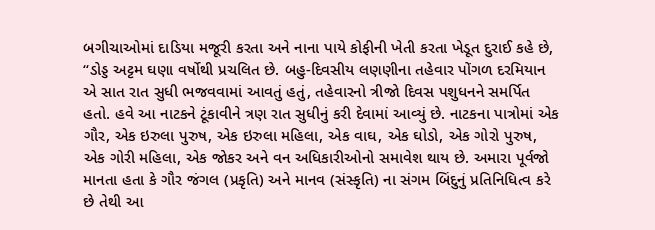બગીચાઓમાં દાડિયા મજૂરી કરતા અને નાના પાયે કોફીની ખેતી કરતા ખેડૂત દુરાઈ કહે છે, “ડોડ્ડ અટ્ટમ ઘણા વર્ષોથી પ્રચલિત છે. બહુ-દિવસીય લણણીના તહેવાર પોંગળ દરમિયાન એ સાત રાત સુધી ભજવવામાં આવતું હતું, તહેવારનો ત્રીજો દિવસ પશુધનને સમર્પિત હતો. હવે આ નાટકને ટૂંકાવીને ત્રણ રાત સુધીનું કરી દેવામાં આવ્યું છે. નાટકના પાત્રોમાં એક ગૌર, એક ઇરુલા પુરુષ, એક ઇરુલા મહિલા, એક વાઘ, એક ઘોડો, એક ગોરો પુરુષ, એક ગોરી મહિલા, એક જોકર અને વન અધિકારીઓનો સમાવેશ થાય છે. અમારા પૂર્વજો માનતા હતા કે ગૌર જંગલ (પ્રકૃતિ) અને માનવ (સંસ્કૃતિ) ના સંગમ બિંદુનું પ્રતિનિધિત્વ કરે છે તેથી આ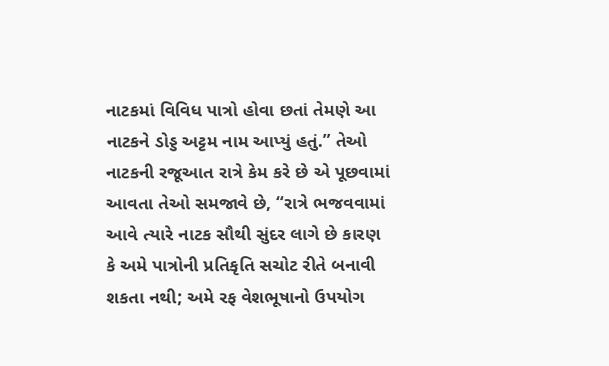નાટકમાં વિવિધ પાત્રો હોવા છતાં તેમણે આ નાટકને ડોડ્ડ અટ્ટમ નામ આપ્યું હતું.” તેઓ નાટકની રજૂઆત રાત્રે કેમ કરે છે એ પૂછવામાં આવતા તેઓ સમજાવે છે, “રાત્રે ભજવવામાં આવે ત્યારે નાટક સૌથી સુંદર લાગે છે કારણ કે અમે પાત્રોની પ્રતિકૃતિ સચોટ રીતે બનાવી શકતા નથી; અમે રફ વેશભૂષાનો ઉપયોગ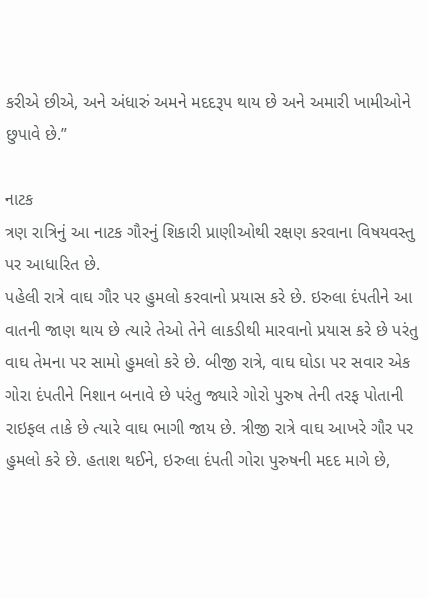કરીએ છીએ, અને અંધારું અમને મદદરૂપ થાય છે અને અમારી ખામીઓને છુપાવે છે.”

નાટક
ત્રણ રાત્રિનું આ નાટક ગૌરનું શિકારી પ્રાણીઓથી રક્ષણ કરવાના વિષયવસ્તુ પર આધારિત છે.
પહેલી રાત્રે વાઘ ગૌર પર હુમલો કરવાનો પ્રયાસ કરે છે. ઇરુલા દંપતીને આ વાતની જાણ થાય છે ત્યારે તેઓ તેને લાકડીથી મારવાનો પ્રયાસ કરે છે પરંતુ વાઘ તેમના પર સામો હુમલો કરે છે. બીજી રાત્રે, વાઘ ઘોડા પર સવાર એક ગોરા દંપતીને નિશાન બનાવે છે પરંતુ જ્યારે ગોરો પુરુષ તેની તરફ પોતાની રાઇફલ તાકે છે ત્યારે વાઘ ભાગી જાય છે. ત્રીજી રાત્રે વાઘ આખરે ગૌર પર હુમલો કરે છે. હતાશ થઈને, ઇરુલા દંપતી ગોરા પુરુષની મદદ માગે છે,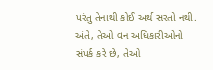પરંતુ તેનાથી કોઈ અર્થ સરતો નથી. અંતે, તેઓ વન અધિકારીઓનો સંપર્ક કરે છે, તેઓ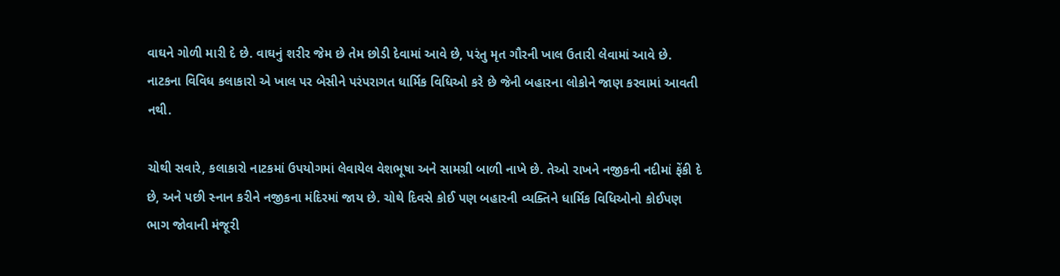વાઘને ગોળી મારી દે છે. વાઘનું શરીર જેમ છે તેમ છોડી દેવામાં આવે છે, પરંતુ મૃત ગૌરની ખાલ ઉતારી લેવામાં આવે છે. નાટકના વિવિધ કલાકારો એ ખાલ પર બેસીને પરંપરાગત ધાર્મિક વિધિઓ કરે છે જેની બહારના લોકોને જાણ કરવામાં આવતી નથી.

ચોથી સવારે, કલાકારો નાટકમાં ઉપયોગમાં લેવાયેલ વેશભૂષા અને સામગ્રી બાળી નાખે છે. તેઓ રાખને નજીકની નદીમાં ફેંકી દે છે, અને પછી સ્નાન કરીને નજીકના મંદિરમાં જાય છે. ચોથે દિવસે કોઈ પણ બહારની વ્યક્તિને ધાર્મિક વિધિઓનો કોઈપણ ભાગ જોવાની મંજૂરી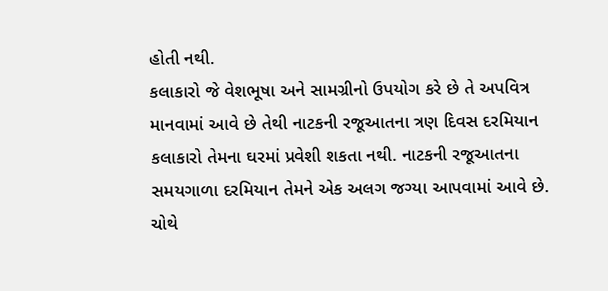હોતી નથી.
કલાકારો જે વેશભૂષા અને સામગ્રીનો ઉપયોગ કરે છે તે અપવિત્ર માનવામાં આવે છે તેથી નાટકની રજૂઆતના ત્રણ દિવસ દરમિયાન કલાકારો તેમના ઘરમાં પ્રવેશી શકતા નથી. નાટકની રજૂઆતના સમયગાળા દરમિયાન તેમને એક અલગ જગ્યા આપવામાં આવે છે. ચોથે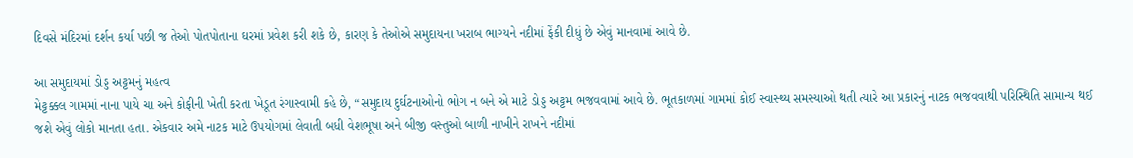દિવસે મંદિરમાં દર્શન કર્યા પછી જ તેઓ પોતપોતાના ઘરમાં પ્રવેશ કરી શકે છે, કારણ કે તેઓએ સમુદાયના ખરાબ ભાગ્યને નદીમાં ફેંકી દીધું છે એવું માનવામાં આવે છે.

આ સમુદાયમાં ડોડ્ડ અટ્ટમનું મહત્વ
મેટ્ટક્કલ ગામમાં નાના પાયે ચા અને કોફીની ખેતી કરતા ખેડૂત રંગાસ્વામી કહે છે, “સમુદાય દુર્ઘટનાઓનો ભોગ ન બને એ માટે ડોડ્ડ અટ્ટમ ભજવવામાં આવે છે. ભૂતકાળમાં ગામમાં કોઈ સ્વાસ્થ્ય સમસ્યાઓ થતી ત્યારે આ પ્રકારનું નાટક ભજવવાથી પરિસ્થિતિ સામાન્ય થઈ જશે એવું લોકો માનતા હતા. એકવાર અમે નાટક માટે ઉપયોગમાં લેવાતી બધી વેશભૂષા અને બીજી વસ્તુઓ બાળી નાખીને રાખને નદીમાં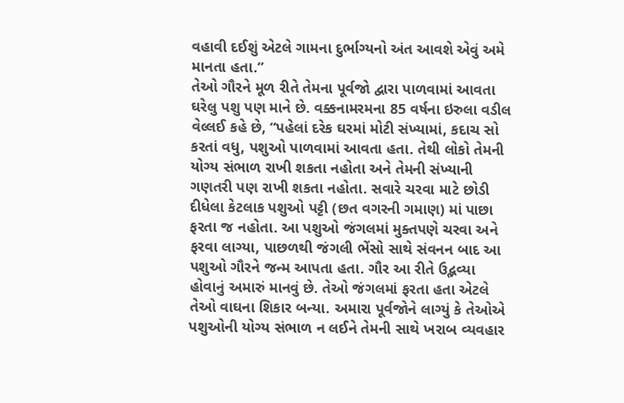વહાવી દઈશું એટલે ગામના દુર્ભાગ્યનો અંત આવશે એવું અમે માનતા હતા.”
તેઓ ગૌરને મૂળ રીતે તેમના પૂર્વજો દ્વારા પાળવામાં આવતા ઘરેલુ પશુ પણ માને છે. વક્કનામરમના 85 વર્ષના ઇરુલા વડીલ વેલ્લઈ કહે છે, “પહેલાં દરેક ઘરમાં મોટી સંખ્યામાં, કદાચ સો કરતાં વધુ, પશુઓ પાળવામાં આવતા હતા. તેથી લોકો તેમની યોગ્ય સંભાળ રાખી શકતા નહોતા અને તેમની સંખ્યાની ગણતરી પણ રાખી શકતા નહોતા. સવારે ચરવા માટે છોડી દીધેલા કેટલાક પશુઓ પટ્ટી (છત વગરની ગમાણ) માં પાછા ફરતા જ નહોતા. આ પશુઓ જંગલમાં મુક્તપણે ચરવા અને ફરવા લાગ્યા, પાછળથી જંગલી ભેંસો સાથે સંવનન બાદ આ પશુઓ ગૌરને જન્મ આપતા હતા. ગૌર આ રીતે ઉદ્ભવ્યા હોવાનું અમારું માનવું છે. તેઓ જંગલમાં ફરતા હતા એટલે તેઓ વાઘના શિકાર બન્યા. અમારા પૂર્વજોને લાગ્યું કે તેઓએ પશુઓની યોગ્ય સંભાળ ન લઈને તેમની સાથે ખરાબ વ્યવહાર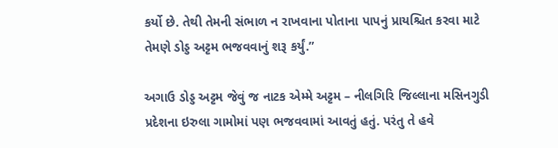કર્યો છે. તેથી તેમની સંભાળ ન રાખવાના પોતાના પાપનું પ્રાયશ્ચિત કરવા માટે તેમણે ડોડ્ડ અટ્ટમ ભજવવાનું શરૂ કર્યું.”

અગાઉ ડોડ્ડ અટ્ટમ જેવું જ નાટક એમ્મે અટ્ટમ – નીલગિરિ જિલ્લાના મસિનગુડી પ્રદેશના ઇરુલા ગામોમાં પણ ભજવવામાં આવતું હતું. પરંતુ તે હવે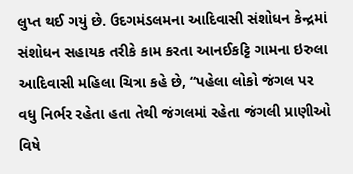લુપ્ત થઈ ગયું છે. ઉદગમંડલમના આદિવાસી સંશોધન કેન્દ્રમાં સંશોધન સહાયક તરીકે કામ કરતા આનઈકટ્ટિ ગામના ઇરુલા આદિવાસી મહિલા ચિત્રા કહે છે, “પહેલા લોકો જંગલ પર વધુ નિર્ભર રહેતા હતા તેથી જંગલમાં રહેતા જંગલી પ્રાણીઓ વિષે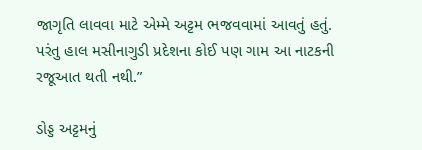જાગૃતિ લાવવા માટે એમ્મે અટ્ટમ ભજવવામાં આવતું હતું. પરંતુ હાલ મસીનાગુડી પ્રદેશના કોઈ પણ ગામ આ નાટકની રજૂઆત થતી નથી.”

ડોડ્ડ અટ્ટમનું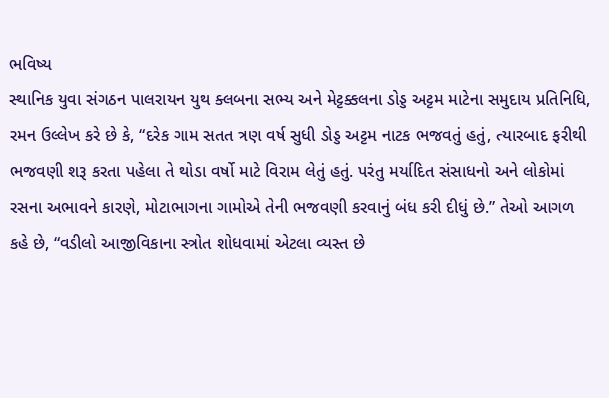ભવિષ્ય
સ્થાનિક યુવા સંગઠન પાલરાયન યુથ ક્લબના સભ્ય અને મેટ્ટક્કલના ડોડ્ડ અટ્ટમ માટેના સમુદાય પ્રતિનિધિ, રમન ઉલ્લેખ કરે છે કે, “દરેક ગામ સતત ત્રણ વર્ષ સુધી ડોડ્ડ અટ્ટમ નાટક ભજવતું હતું, ત્યારબાદ ફરીથી ભજવણી શરૂ કરતા પહેલા તે થોડા વર્ષો માટે વિરામ લેતું હતું. પરંતુ મર્યાદિત સંસાધનો અને લોકોમાં રસના અભાવને કારણે, મોટાભાગના ગામોએ તેની ભજવણી કરવાનું બંધ કરી દીધું છે.” તેઓ આગળ કહે છે, “વડીલો આજીવિકાના સ્ત્રોત શોધવામાં એટલા વ્યસ્ત છે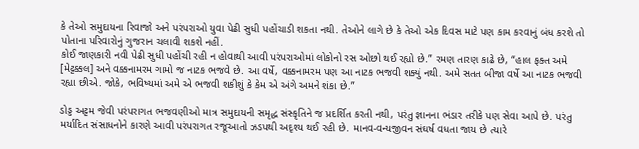કે તેઓ સમુદાયના રિવાજો અને પરંપરાઓ યુવા પેઢી સુધી પહોંચાડી શકતા નથી. તેઓને લાગે છે કે તેઓ એક દિવસ માટે પણ કામ કરવાનું બંધ કરશે તો પોતાના પરિવારોનું ગુજરાન ચલાવી શકશે નહીં.
કોઈ જાણકારી નવી પેઢી સુધી પહોંચી રહી ન હોવાથી આવી પરંપરાઓમાં લોકોનો રસ ઓછો થઈ રહ્યો છે.” રમણ તારણ કાઢે છે, “હાલ ફક્ત અમે [મેટ્ટક્કલ] અને વક્કનામરમ ગામો જ નાટક ભજવે છે. આ વર્ષે, વક્કનામરમ પણ આ નાટક ભજવી શક્યું નથી. અમે સતત બીજા વર્ષે આ નાટક ભજવી રહ્યા છીએ. જોકે, ભવિષ્યમાં અમે એ ભજવી શકીશું કે કેમ એ અંગે અમને શંકા છે.”

ડોડ્ડ અટ્ટમ જેવી પરંપરાગત ભજવણીઓ માત્ર સમુદાયની સમૃદ્ધ સંસ્કૃતિને જ પ્રદર્શિત કરતી નથી, પરંતુ જ્ઞાનના ભંડાર તરીકે પણ સેવા આપે છે. પરંતુ મર્યાદિત સંસાધનોને કારણે આવી પરંપરાગત રજૂઆતો ઝડપથી અદૃશ્ય થઈ રહી છે. માનવ-વન્યજીવન સંઘર્ષ વધતા જાય છે ત્યારે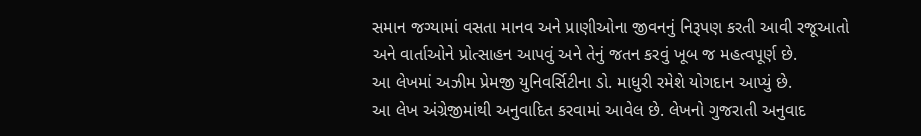સમાન જગ્યામાં વસતા માનવ અને પ્રાણીઓના જીવનનું નિરૂપણ કરતી આવી રજૂઆતો અને વાર્તાઓને પ્રોત્સાહન આપવું અને તેનું જતન કરવું ખૂબ જ મહત્વપૂર્ણ છે.
આ લેખમાં અઝીમ પ્રેમજી યુનિવર્સિટીના ડો. માધુરી રમેશે યોગદાન આપ્યું છે.
આ લેખ અંગ્રેજીમાંથી અનુવાદિત કરવામાં આવેલ છે. લેખનો ગુજરાતી અનુવાદ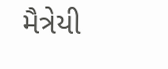મૈત્રેયી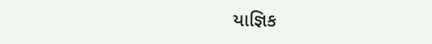યાજ્ઞિક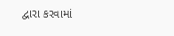દ્વારા કરવામાં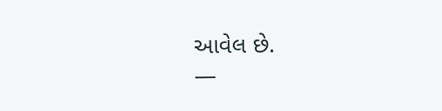આવેલ છે.
—